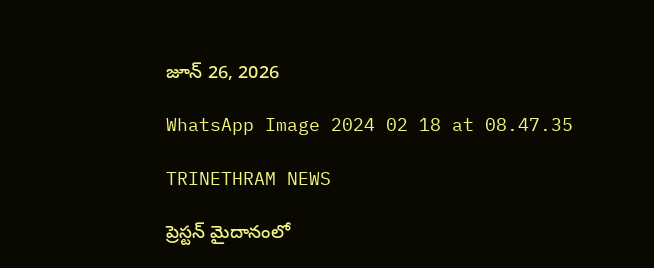జూన్ 26, 2026

WhatsApp Image 2024 02 18 at 08.47.35

TRINETHRAM NEWS

ప్రెస్టన్‌ మైదానంలో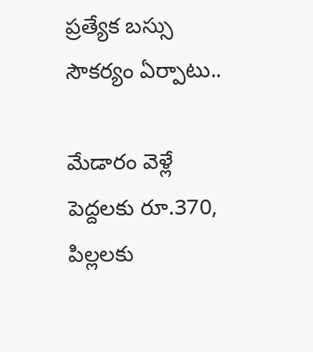ప్రత్యేక బస్సు సౌకర్యం ఏర్పాటు..

మేడారం వెళ్లే పెద్దలకు రూ.370, పిల్లలకు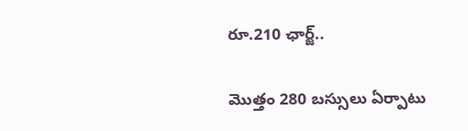రూ.210 ఛార్జ్‌..

మొత్తం 280 బస్సులు ఏర్పాటు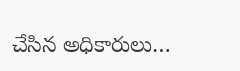చేసిన అధికారులు…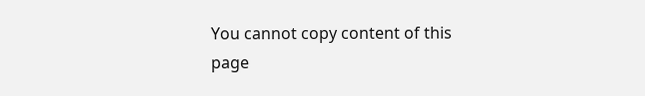You cannot copy content of this page